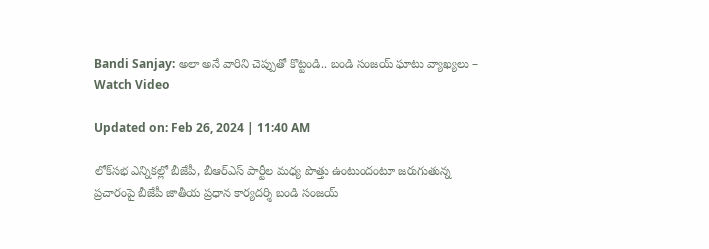Bandi Sanjay: అలా అనే వారిని చెప్పుతో కొట్టండి.. బండి సంజయ్ ఘాటు వ్యాఖ్యలు – Watch Video

Updated on: Feb 26, 2024 | 11:40 AM

లోక్‌సభ ఎన్నికల్లో బీజేపీ, బీఆర్ఎస్ పార్టీల మధ్య పొత్తు ఉంటుందంటూ జరుగుతున్న ప్రచారంపై బీజేపీ జాతీయ ప్రధాన కార్యదర్శి బండి సంజయ్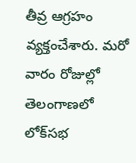తీవ్ర ఆగ్రహం వ్యక్తంచేశారు. మరో వారం రోజుల్లో తెలంగాణలో లోక్‌సభ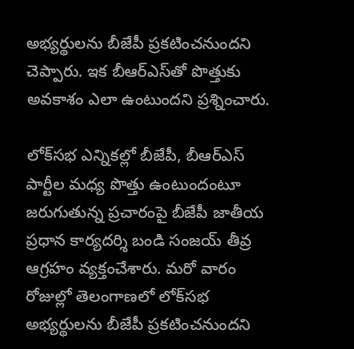అభ్యర్థులను బీజేపీ ప్రకటించనుందని చెప్పారు. ఇక బీఆర్ఎస్‌తో పొత్తుకు అవకాశం ఎలా ఉంటుందని ప్రశ్నించారు.

లోక్‌సభ ఎన్నికల్లో బీజేపీ, బీఆర్ఎస్ పార్టీల మధ్య పొత్తు ఉంటుందంటూ జరుగుతున్న ప్రచారంపై బీజేపీ జాతీయ ప్రధాన కార్యదర్శి బండి సంజయ్ తీవ్ర ఆగ్రహం వ్యక్తంచేశారు. మరో వారం రోజుల్లో తెలంగాణలో లోక్‌సభ అభ్యర్థులను బీజేపీ ప్రకటించనుందని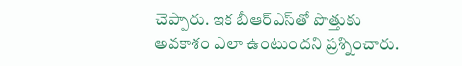చెప్పారు. ఇక బీఆర్ఎస్‌తో పొత్తుకు అవకాశం ఎలా ఉంటుందని ప్రశ్నించారు.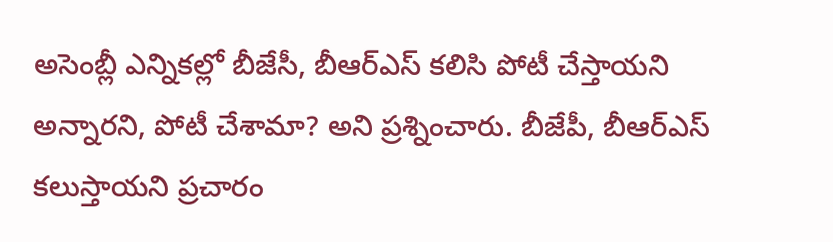అసెంబ్లీ ఎన్నికల్లో బీజేసీ, బీఆర్ఎస్ కలిసి పోటీ చేస్తాయని అన్నారని, పోటీ చేశామా? అని ప్రశ్నించారు. బీజేపీ, బీఆర్ఎస్ కలుస్తాయని ప్రచారం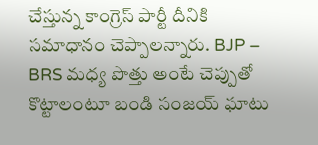చేస్తున్న కాంగ్రెస్ పార్టీ దీనికి సమాధానం చెప్పాలన్నారు. BJP – BRS మధ్య పొత్తు అంటే చెప్పుతో కొట్టాలంటూ బండి సంజయ్ ఘాటు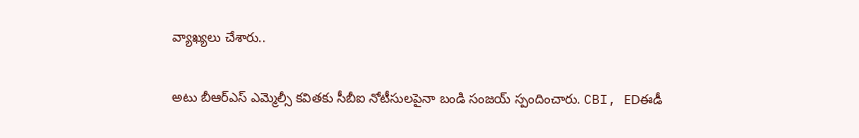వ్యాఖ్యలు చేశారు..

అటు బీఆర్ఎస్ ఎమ్మెల్సీ కవితకు సీబీఐ నోటీసులపైనా బండి సంజయ్‌ స్పందించారు. CBI, EDఈడీ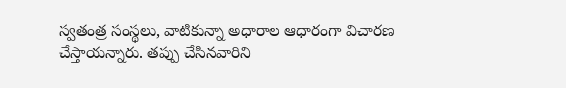స్వతంత్ర సంస్థలు, వాటికున్నా అధారాల ఆధారంగా విచారణ చేస్తాయన్నారు. తప్పు చేసినవారిని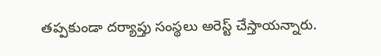తప్పకుండా దర్యాప్తు సంస్థలు అరెస్ట్‌ చేస్తాయన్నారు.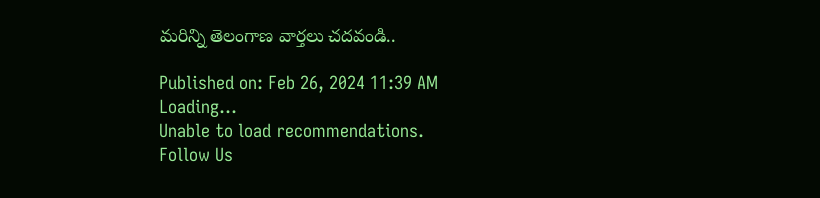మరిన్ని తెలంగాణ వార్తలు చదవండి..

Published on: Feb 26, 2024 11:39 AM
Loading...
Unable to load recommendations.
Follow Us